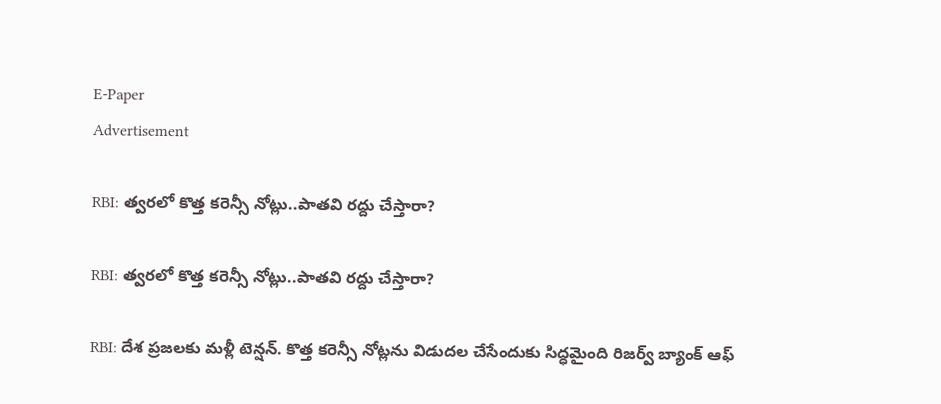E-Paper
Advertisement

RBI: త్వరలో కొత్త కరెన్సీ నోట్లు..పాతవి రద్దు చేస్తారా?

RBI: త్వరలో కొత్త కరెన్సీ నోట్లు..పాతవి రద్దు చేస్తారా?

RBI: దేశ ప్రజలకు మళ్లీ టెన్షన్. కొత్త కరెన్సీ నోట్లను విడుదల చేసేందుకు సిద్ధమైంది రిజర్వ్ బ్యాంక్ ఆఫ్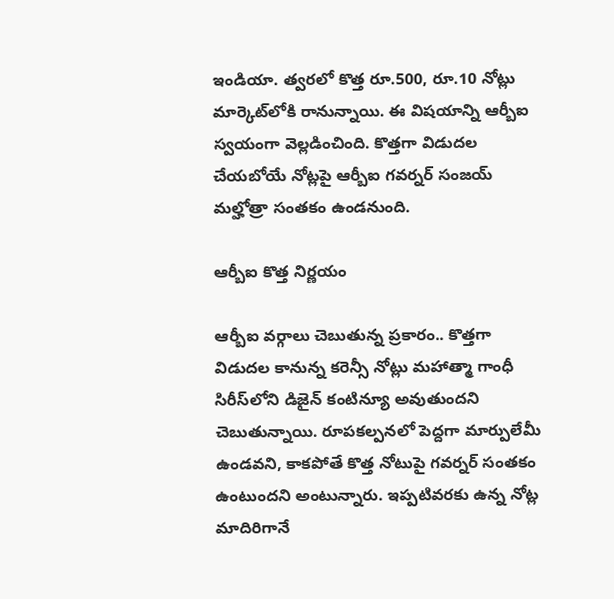ఇండియా. త్వరలో కొత్త రూ.500, రూ.10 నోట్లు మార్కెట్‌లోకి రానున్నాయి. ఈ విషయాన్ని ఆర్బీఐ స్వయంగా వెల్లడించింది. కొత్తగా విడుదల చేయబోయే నోట్లపై ఆర్బీఐ గవర్నర్ సంజయ్ మల్హోత్రా సంతకం ఉండనుంది.

ఆర్బీఐ కొత్త నిర్ణయం

ఆర్బీఐ వర్గాలు చెబుతున్న ప్రకారం.. కొత్తగా విడుదల కానున్న కరెన్సీ నోట్లు మహాత్మా గాంధీ సిరీస్‌లోని డిజైన్‌ కంటిన్యూ అవుతుందని చెబుతున్నాయి. రూపకల్పనలో పెద్దగా మార్పులేమీ ఉండవని, కాకపోతే కొత్త నోటుపై గవర్నర్ సంతకం ఉంటుందని అంటున్నారు. ఇప్పటివరకు ఉన్న నోట్ల మాదిరిగానే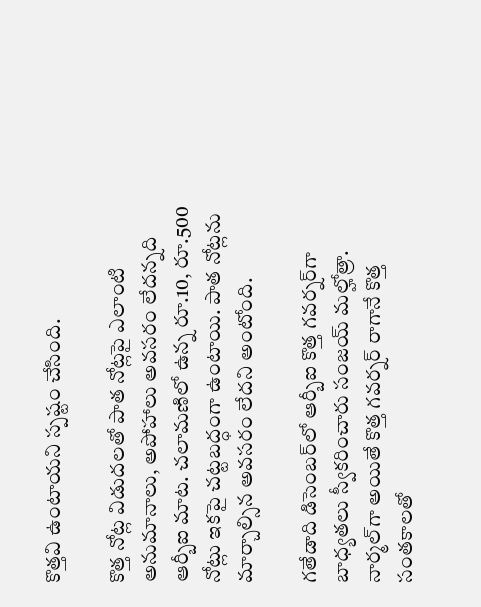కొత్తవి ఉంటాయని స్పష్టం చేసింది.

కొత్త నోట్ల విడుదలతో పాత నోట్లపై ఎలాంటి అనుమానాలు, అపోహాలు అవసరం లేదన్నది ఆర్బీఐ మాట. చలామణిలో ఉన్న రూ.10, రూ.500 నోట్లు ఇకపై చట్టబద్ధంగా ఉంటాయి. పాత నోట్లను మార్చాల్సిన అవసరం లేదని అంటోంది.

గతేడాది డిసెంబర్‌లో ఆర్బీఐ కొత్త గవర్నర్‌గా బాధ్యతలు స్వీకరించారు సంజయ్ మల్హోత్రా. నార్మల్‌గా అయితే కొత్త గవర్నర్ రాగానే కొత్త సంతకాలతో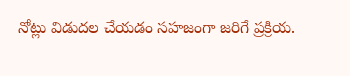నోట్లు విడుదల చేయడం సహజంగా జరిగే ప్రక్రియ.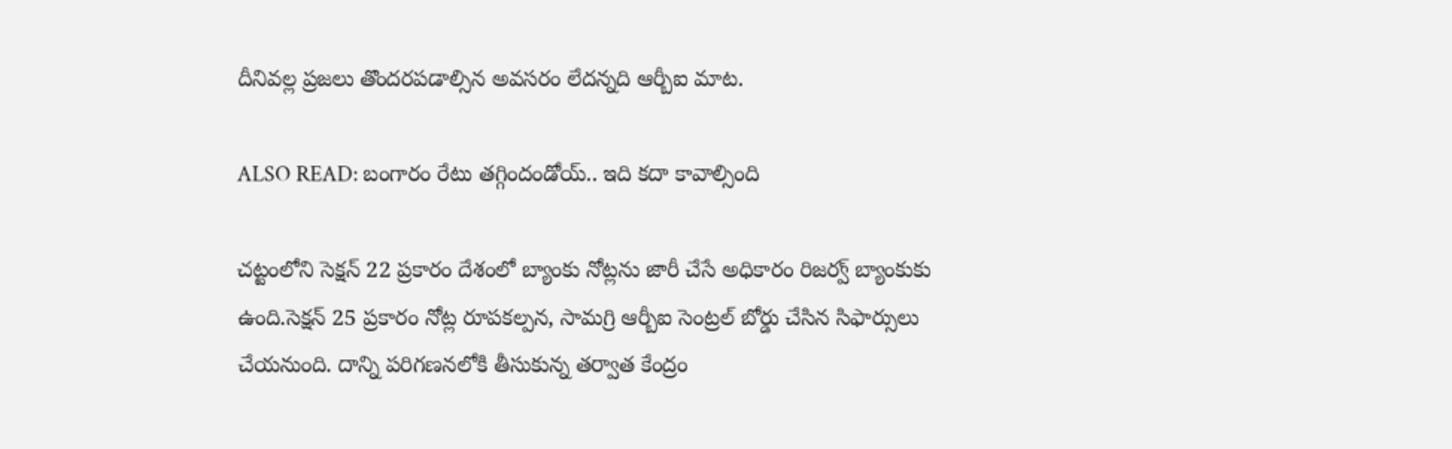దీనివల్ల ప్రజలు తొందరపడాల్సిన అవసరం లేదన్నది ఆర్బీఐ మాట.

ALSO READ: బంగారం రేటు తగ్గిందండోయ్.. ఇది కదా కావాల్సింది

చట్టంలోని సెక్షన్ 22 ప్రకారం దేశంలో బ్యాంకు నోట్లను జారీ చేసే అధికారం రిజర్వ్ బ్యాంకుకు ఉంది.సెక్షన్ 25 ప్రకారం నోట్ల రూపకల్పన, సామగ్రి ఆర్బీఐ సెంట్రల్ బోర్డు చేసిన సిఫార్సులు చేయనుంది. దాన్ని పరిగణనలోకి తీసుకున్న తర్వాత కేంద్రం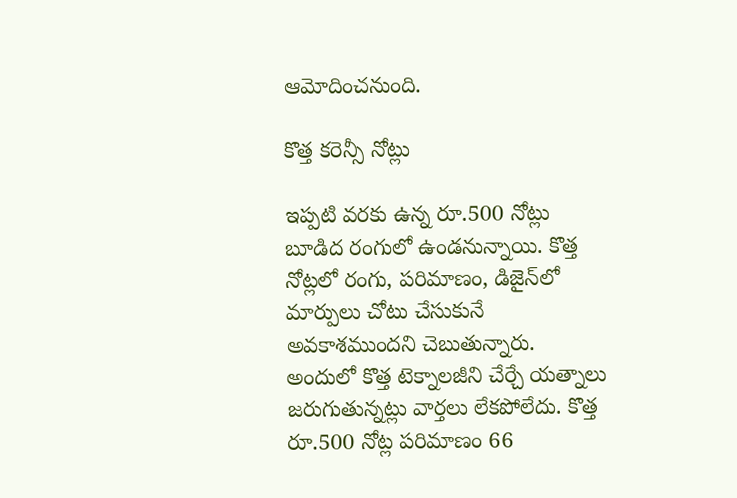ఆమోదించనుంది.

కొత్త కరెన్సీ నోట్లు

ఇప్పటి వరకు ఉన్న రూ.500 నోట్లు బూడిద రంగులో ఉండనున్నాయి. కొత్త నోట్లలో రంగు, పరిమాణం, డిజైన్‌లో మార్పులు చోటు చేసుకునే అవకాశముందని చెబుతున్నారు. అందులో కొత్త టెక్నాలజీని చేర్చే యత్నాలు జరుగుతున్నట్లు వార్తలు లేకపోలేదు. కొత్త రూ.500 నోట్ల పరిమాణం 66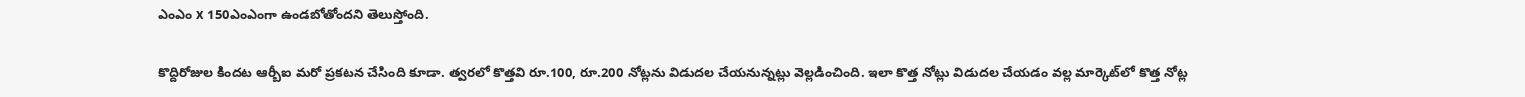ఎంఎం x 150ఎంఎంగా ఉండబోతోందని తెలుస్తోంది.

కొద్దిరోజుల కిందట ఆర్బీఐ మరో ప్రకటన చేసింది కూడా. త్వరలో కొత్తవి రూ.100, రూ.200 నోట్లను విడుదల చేయనున్నట్లు వెల్లడించింది. ఇలా కొత్త నోట్లు విడుదల చేయడం వల్ల మార్కెట్‌లో కొత్త నోట్ల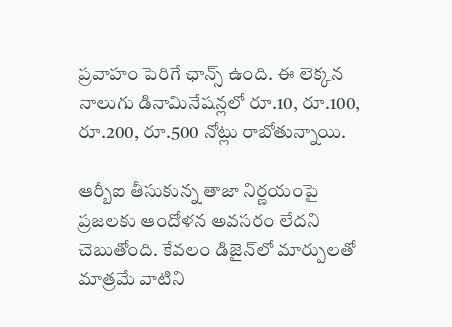ప్రవాహం పెరిగే ఛాన్స్ ఉంది. ఈ లెక్కన నాలుగు డినామినేషన్లలో రూ.10, రూ.100, రూ.200, రూ.500 నోట్లు రాబోతున్నాయి.

ఆర్బీఐ తీసుకున్న తాజా నిర్ణయంపై ప్రజలకు ఆందోళన అవసరం లేదని చెబుతోంది. కేవలం డిజైన్‌లో మార్పులతో మాత్రమే వాటిని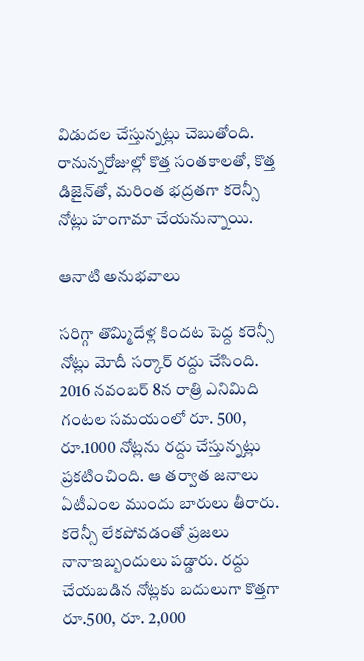విడుదల చేస్తున్నట్లు చెబుతోంది. రానున్నరోజుల్లో కొత్త సంతకాలతో, కొత్త డిజైన్‌తో, మరింత భద్రతగా కరెన్సీ నోట్లు హంగామా చేయనున్నాయి.

ఆనాటి అనుభవాలు

సరిగ్గా తొమ్మిదేళ్ల కిందట పెద్ద కరెన్సీ నోట్లు మోదీ సర్కార్ రద్దు చేసింది. 2016 నవంబర్ 8న రాత్రి ఎనిమిది గంటల సమయంలో రూ. 500, రూ.1000 నోట్లను రద్దు చేస్తున్నట్లు ప్రకటించింది. ఆ తర్వాత జనాలు ఏటీఎంల ముందు బారులు తీరారు. కరెన్సీ లేకపోవడంతో ప్రజలు నానాఇబ్బందులు పడ్డారు. రద్దు చేయబడిన నోట్లకు బదులుగా కొత్తగా రూ.500, రూ. 2,000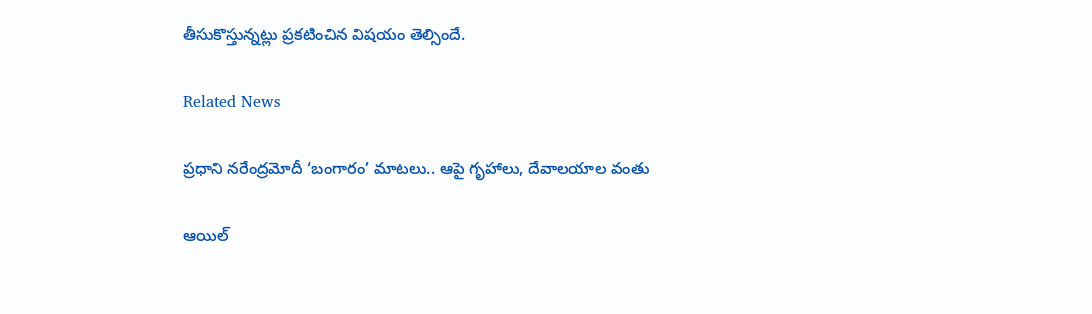తీసుకొస్తున్నట్లు ప్రకటించిన విషయం తెల్సిందే.

Related News

ప్రధాని నరేంద్రమోదీ ‘బంగారం’ మాటలు.. ఆపై గృహాలు, దేవాలయాల వంతు

ఆయిల్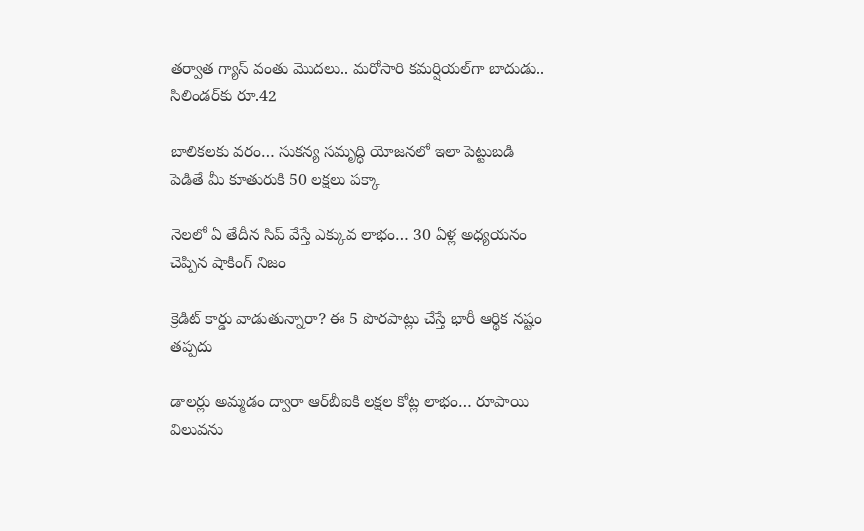తర్వాత గ్యాస్ వంతు మొదలు.. మరోసారి కమర్షియల్‌గా బాదుడు.. సిలిండర్‌కు రూ.42

బాలికలకు వరం… సుకన్య సమృద్ధి యోజనలో ఇలా పెట్టుబడి పెడితే మీ కూతురుకి 50 లక్షలు పక్కా

నెలలో ఏ తేదీన సిప్ వేస్తే ఎక్కువ లాభం… 30 ఏళ్ల అధ్యయనం చెప్పిన షాకింగ్ నిజం

క్రెడిట్ కార్డు వాడుతున్నారా? ఈ 5 పొరపాట్లు చేస్తే భారీ ఆర్థిక నష్టం తప్పదు

డాలర్లు అమ్మడం ద్వారా ఆర్‌బీఐకి లక్షల కోట్ల లాభం… రూపాయి విలువను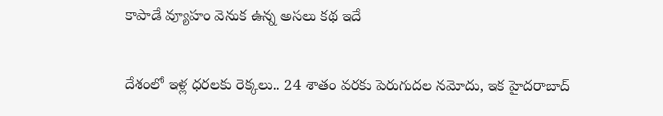కాపాడే వ్యూహం వెనుక ఉన్న అసలు కథ ఇదే

దేశంలో ఇళ్ల ధరలకు రెక్కలు.. 24 శాతం వరకు పెరుగుదల నమోదు, ఇక హైదరాబాద్‌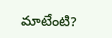మాటేంటి?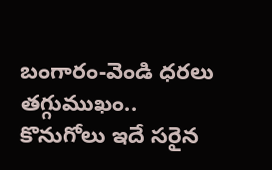బంగారం-వెండి ధరలు తగ్గుముఖం.. కొనుగోలు ఇదే సరైన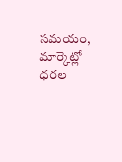సమయం, మార్కెట్లో ధరల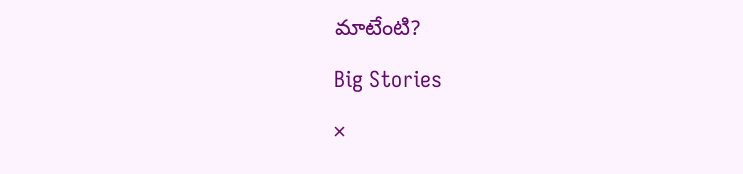మాటేంటి?

Big Stories

×